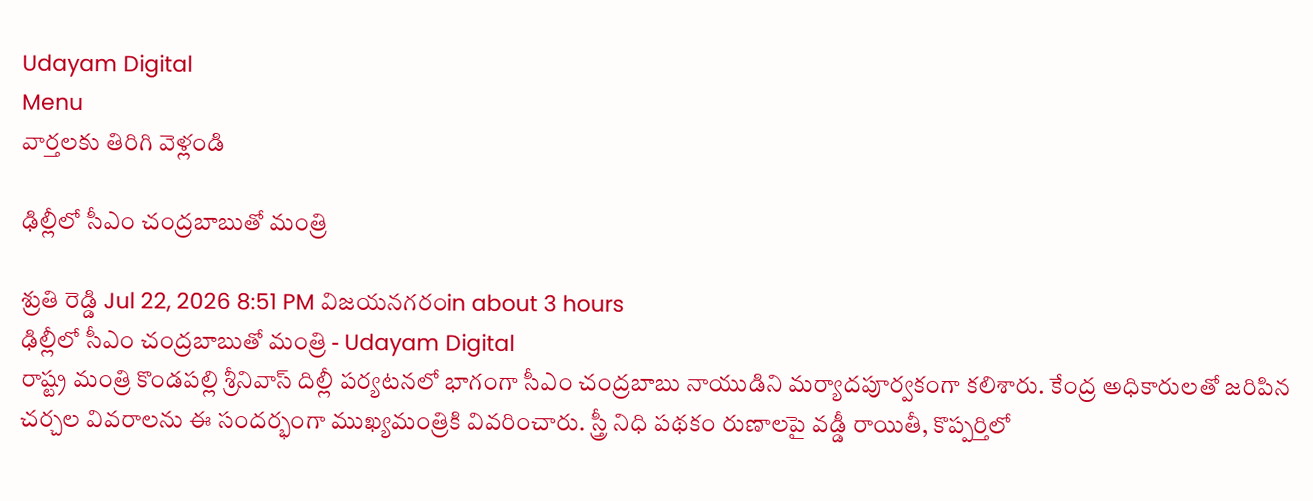Udayam Digital
Menu
వార్తలకు తిరిగి వెళ్లండి

ఢిల్లీలో సీఎం చంద్రబాబుతో మంత్రి

శ్రుతి రెడ్డి Jul 22, 2026 8:51 PM విజయనగరంin about 3 hours
ఢిల్లీలో సీఎం చంద్రబాబుతో మంత్రి - Udayam Digital
రాష్ట్ర మంత్రి కొండపల్లి శ్రీనివాస్ దిల్లీ పర్యటనలో భాగంగా సీఎం చంద్రబాబు నాయుడిని మర్యాదపూర్వకంగా కలిశారు. కేంద్ర అధికారులతో జరిపిన చర్చల వివరాలను ఈ సందర్భంగా ముఖ్యమంత్రికి వివరించారు. స్త్రీ నిధి పథకం రుణాలపై వడ్డీ రాయితీ, కొప్పర్తిలో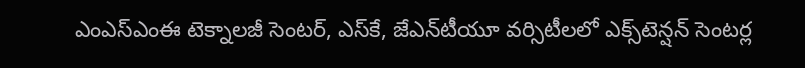ఎంఎస్‌ఎంఈ టెక్నాలజీ సెంటర్, ఎస్‌కే, జేఎన్‌టీయూ వర్సిటీలలో ఎక్స్‌టెన్షన్ సెంటర్ల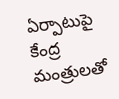ఏర్పాటుపై కేంద్ర మంత్రులతో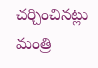చర్చించినట్లు మంత్రి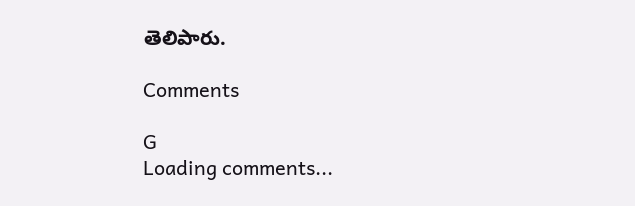తెలిపారు.

Comments

G
Loading comments...